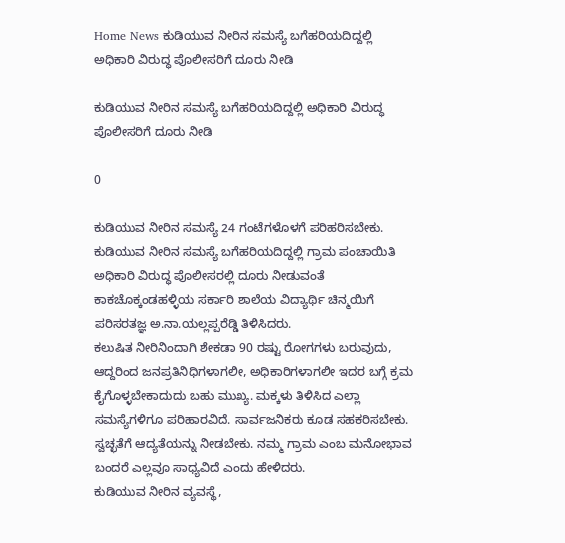Home News ಕುಡಿಯುವ ನೀರಿನ ಸಮಸ್ಯೆ ಬಗೆಹರಿಯದಿದ್ದಲ್ಲಿ ಅಧಿಕಾರಿ ವಿರುದ್ಧ ಪೊಲೀಸರಿಗೆ ದೂರು ನೀಡಿ

ಕುಡಿಯುವ ನೀರಿನ ಸಮಸ್ಯೆ ಬಗೆಹರಿಯದಿದ್ದಲ್ಲಿ ಅಧಿಕಾರಿ ವಿರುದ್ಧ ಪೊಲೀಸರಿಗೆ ದೂರು ನೀಡಿ

0

ಕುಡಿಯುವ ನೀರಿನ ಸಮಸ್ಯೆ 24 ಗಂಟೆಗಳೊಳಗೆ ಪರಿಹರಿಸಬೇಕು. ಕುಡಿಯುವ ನೀರಿನ ಸಮಸ್ಯೆ ಬಗೆಹರಿಯದಿದ್ದಲ್ಲಿ ಗ್ರಾಮ ಪಂಚಾಯಿತಿ ಅಧಿಕಾರಿ ವಿರುದ್ಧ ಪೊಲೀಸರಲ್ಲಿ ದೂರು ನೀಡುವಂತೆ ಕಾಕಚೊಕ್ಕಂಡಹಳ್ಳಿಯ ಸರ್ಕಾರಿ ಶಾಲೆಯ ವಿದ್ಯಾರ್ಥಿ ಚಿನ್ಮಯಿಗೆ ಪರಿಸರತಜ್ಞ ಅ.ನಾ.ಯಲ್ಲಪ್ಪರೆಡ್ಡಿ ತಿಳಿಸಿದರು.
ಕಲುಷಿತ ನೀರಿನಿಂದಾಗಿ ಶೇಕಡಾ 90 ರಷ್ಟು ರೋಗಗಳು ಬರುವುದು, ಆದ್ದರಿಂದ ಜನಪ್ರತಿನಿಧಿಗಳಾಗಲೀ, ಅಧಿಕಾರಿಗಳಾಗಲೀ ಇದರ ಬಗ್ಗೆ ಕ್ರಮ ಕೈಗೊಳ್ಳಬೇಕಾದುದು ಬಹು ಮುಖ್ಯ. ಮಕ್ಕಳು ತಿಳಿಸಿದ ಎಲ್ಲಾ ಸಮಸ್ಯೆಗಳಿಗೂ ಪರಿಹಾರವಿದೆ. ಸಾರ್ವಜನಿಕರು ಕೂಡ ಸಹಕರಿಸಬೇಕು. ಸ್ವಚ್ಛತೆಗೆ ಆದ್ಯತೆಯನ್ನು ನೀಡಬೇಕು. ನಮ್ಮ ಗ್ರಾಮ ಎಂಬ ಮನೋಭಾವ ಬಂದರೆ ಎಲ್ಲವೂ ಸಾಧ್ಯವಿದೆ ಎಂದು ಹೇಳಿದರು.
ಕುಡಿಯುವ ನೀರಿನ ವ್ಯವಸ್ಥೆ,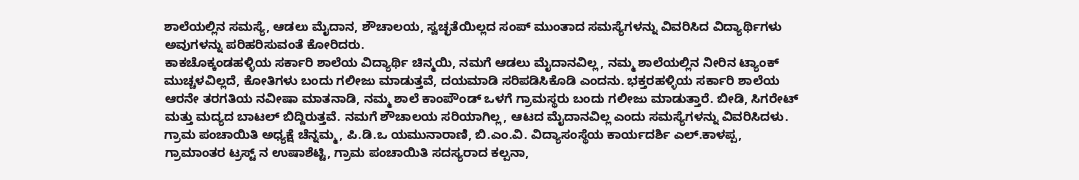ಶಾಲೆಯಲ್ಲಿನ ಸಮಸ್ಯೆ, ಆಡಲು ಮೈದಾನ, ಶೌಚಾಲಯ, ಸ್ವಚ್ಛತೆಯಿಲ್ಲದ ಸಂಪ್ ಮುಂತಾದ ಸಮಸ್ಯೆಗಳನ್ನು ವಿವರಿಸಿದ ವಿದ್ಯಾರ್ಥಿಗಳು ಅವುಗಳನ್ನು ಪರಿಹರಿಸುವಂತೆ ಕೋರಿದರು.
ಕಾಕಚೊಕ್ಕಂಡಹಳ್ಳಿಯ ಸರ್ಕಾರಿ ಶಾಲೆಯ ವಿದ್ಯಾರ್ಥಿ ಚಿನ್ಮಯಿ, ನಮಗೆ ಆಡಲು ಮೈದಾನವಿಲ್ಲ, ನಮ್ಮ ಶಾಲೆಯಲ್ಲಿನ ನೀರಿನ ಟ್ಯಾಂಕ್ ಮುಚ್ಚಳವಿಲ್ಲದೆ, ಕೋತಿಗಳು ಬಂದು ಗಲೀಜು ಮಾಡುತ್ತವೆ, ದಯಮಾಡಿ ಸರಿಪಡಿಸಿಕೊಡಿ ಎಂದನು. ಭಕ್ತರಹಳ್ಳಿಯ ಸರ್ಕಾರಿ ಶಾಲೆಯ ಆರನೇ ತರಗತಿಯ ನವೀಷಾ ಮಾತನಾಡಿ, ನಮ್ಮ ಶಾಲೆ ಕಾಂಪೌಂಡ್ ಒಳಗೆ ಗ್ರಾಮಸ್ಥರು ಬಂದು ಗಲೀಜು ಮಾಡುತ್ತಾರೆ. ಬೀಡಿ, ಸಿಗರೇಟ್ ಮತ್ತು ಮದ್ಯದ ಬಾಟಲ್ ಬಿದ್ದಿರುತ್ತವೆ. ನಮಗೆ ಶೌಚಾಲಯ ಸರಿಯಾಗಿಲ್ಲ, ಆಟದ ಮೈದಾನವಿಲ್ಲ ಎಂದು ಸಮಸ್ಯೆಗಳನ್ನು ವಿವರಿಸಿದಳು.
ಗ್ರಾಮ ಪಂಚಾಯಿತಿ ಅಧ್ಯಕ್ಷೆ ಚೆನ್ನಮ್ಮ, ಪಿ.ಡಿ.ಒ ಯಮುನಾರಾಣಿ, ಬಿ.ಎಂ.ವಿ. ವಿದ್ಯಾಸಂಸ್ಥೆಯ ಕಾರ್ಯದರ್ಶಿ ಎಲ್.ಕಾಳಪ್ಪ, ಗ್ರಾಮಾಂತರ ಟ್ರಸ್ಟ್ ನ ಉಷಾಶೆಟ್ಟಿ, ಗ್ರಾಮ ಪಂಚಾಯಿತಿ ಸದಸ್ಯರಾದ ಕಲ್ಪನಾ,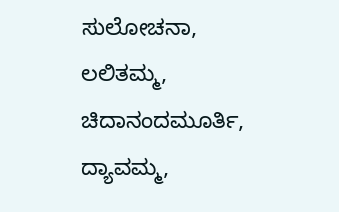ಸುಲೋಚನಾ, ಲಲಿತಮ್ಮ, ಚಿದಾನಂದಮೂರ್ತಿ, ದ್ಯಾವಮ್ಮ,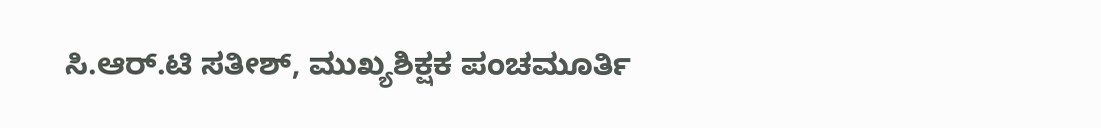ಸಿ.ಆರ್.ಟಿ ಸತೀಶ್, ಮುಖ್ಯಶಿಕ್ಷಕ ಪಂಚಮೂರ್ತಿ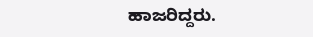ಹಾಜರಿದ್ದರು.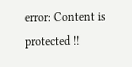error: Content is protected !!